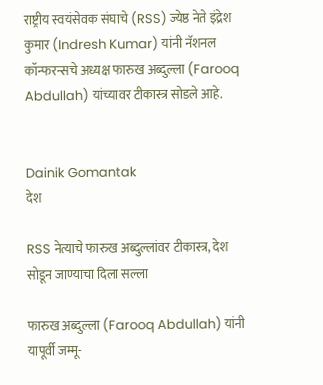राष्ट्रीय स्वयंसेवक संघाचे (RSS) ज्येष्ठ नेते इंद्रेश कुमार (Indresh Kumar) यांनी नॅशनल कॉन्फरन्सचे अध्यक्ष फारुख अब्दुल्ला (Farooq Abdullah) यांच्यावर टीकास्त्र सोडले आहे.


Dainik Gomantak
देश

RSS नेत्याचे फारुख अब्दुल्लांवर टीकास्त्र, देश सोडून जाण्याचा दिला सल्ला

फारुख अब्दुल्ला (Farooq Abdullah) यांनी यापूर्वी जम्मू-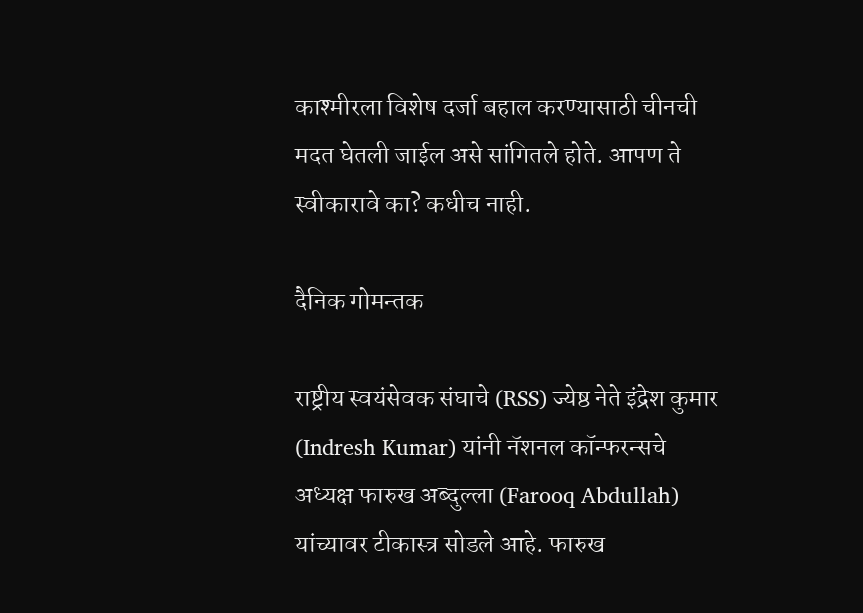काश्मीरला विशेष दर्जा बहाल करण्यासाठी चीनची मदत घेतली जाईल असे सांगितले होते. आपण ते स्वीकारावे का? कधीच नाही.

दैनिक गोमन्तक

राष्ट्रीय स्वयंसेवक संघाचे (RSS) ज्येष्ठ नेते इंद्रेश कुमार (Indresh Kumar) यांनी नॅशनल कॉन्फरन्सचे अध्यक्ष फारुख अब्दुल्ला (Farooq Abdullah) यांच्यावर टीकास्त्र सोडले आहे. फारुख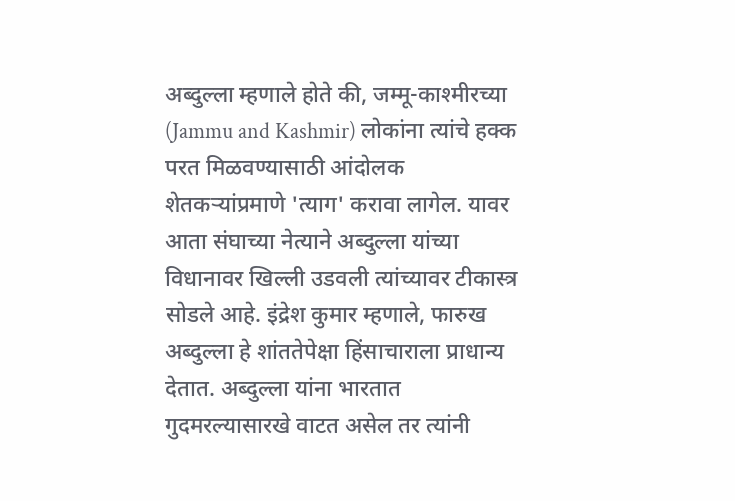अब्दुल्ला म्हणाले होते की, जम्मू-काश्मीरच्या (Jammu and Kashmir) लोकांना त्यांचे हक्क परत मिळवण्यासाठी आंदोलक शेतकऱ्यांप्रमाणे 'त्याग' करावा लागेल. यावर आता संघाच्या नेत्याने अब्दुल्ला यांच्या विधानावर खिल्ली उडवली त्यांच्यावर टीकास्त्र सोडले आहे. इंद्रेश कुमार म्हणाले, फारुख अब्दुल्ला हे शांततेपेक्षा हिंसाचाराला प्राधान्य देतात. अब्दुल्ला यांना भारतात गुदमरल्यासारखे वाटत असेल तर त्यांनी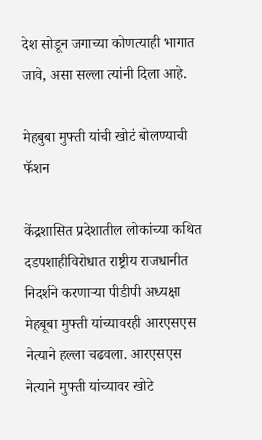देश सोडून जगाच्या कोणत्याही भागात जावे, असा सल्ला त्यांनी दिला आहे.

मेहबुबा मुफ्ती यांची खोटं बोलण्याची फॅशन

केंद्रशासित प्रदेशातील लोकांच्या कथित दडपशाहीविरोधात राष्ट्रीय राजधानीत निदर्शने करणाऱ्या पीडीपी अध्यक्षा मेहबूबा मुफ्ती यांच्यावरही आरएसएस नेत्याने हल्ला चढवला. आरएसएस नेत्याने मुफ्ती यांच्यावर खोटे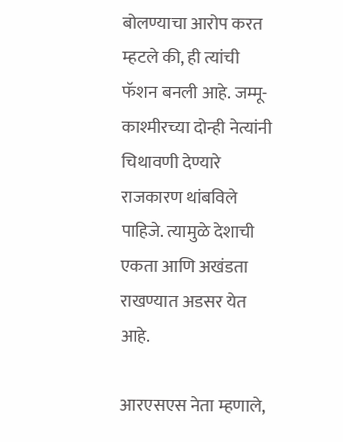बोलण्याचा आरोप करत म्हटले की, ही त्यांची फॅशन बनली आहे. जम्मू-काश्मीरच्या दोन्ही नेत्यांनी चिथावणी देण्यारे राजकारण थांबविले पाहिजे. त्यामुळे देशाची एकता आणि अखंडता राखण्यात अडसर येत आहे.

आरएसएस नेता म्हणाले,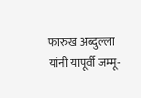फारुख अब्दुल्ला यांनी यापूर्वी जम्मू-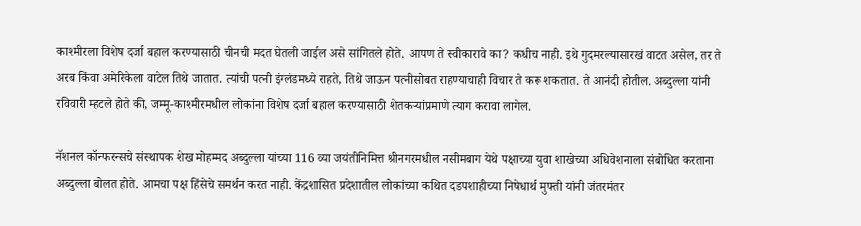काश्मीरला विशेष दर्जा बहाल करण्यासाठी चीनची मदत घेतली जाईल असे सांगितले होते. आपण ते स्वीकारावे का? कधीच नाही. इथे गुदमरल्यासारखं वाटत असेल, तर ते अरब किंवा अमेरिकेला वाटेल तिथे जातात. त्यांची पत्नी इंग्लंडमध्ये राहते, तिथे जाऊन पत्नीसोबत राहण्याचाही विचार ते करू शकतात. ते आनंदी होतील. अब्दुल्ला यांनी रविवारी म्हटले होते की, जम्मू-काश्मीरमधील लोकांना विशेष दर्जा बहाल करण्यासाठी शेतकऱ्यांप्रमाणे त्याग करावा लागेल.

नॅशनल कॉन्फरन्सचे संस्थापक शेख मोहम्मद अब्दुल्ला यांच्या 116 व्या जयंतीनिमित्त श्रीनगरमधील नसीमबाग येथे पक्षाच्या युवा शाखेच्या अधिवेशनाला संबोधित करताना अब्दुल्ला बोलत होते. आमचा पक्ष हिंसेचे समर्थन करत नाही. केंद्रशासित प्रदेशातील लोकांच्या कथित दडपशाहीच्या निषेधार्थ मुफ्ती यांनी जंतरमंतर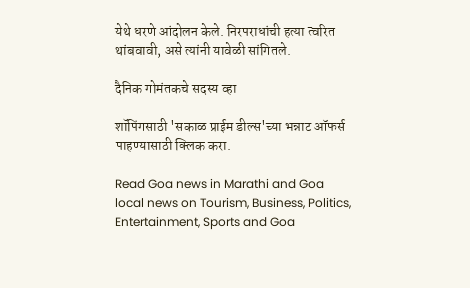येथे धरणे आंदोलन केले. निरपराधांची हत्या त्वरित थांबवावी, असे त्यांनी यावेळी सांगितले.

दैनिक गोमंतकचे सदस्य व्हा

शॉपिंगसाठी 'सकाळ प्राईम डील्स'च्या भन्नाट ऑफर्स पाहण्यासाठी क्लिक करा.

Read Goa news in Marathi and Goa local news on Tourism, Business, Politics, Entertainment, Sports and Goa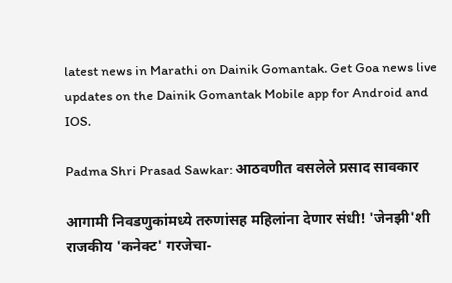latest news in Marathi on Dainik Gomantak. Get Goa news live updates on the Dainik Gomantak Mobile app for Android and IOS.

Padma Shri Prasad Sawkar: आठवणीत वसलेले प्रसाद सावकार

आगामी निवडणुकांमध्ये तरुणांसह महिलांना देणार संधी! 'जेनझी'शी राजकीय 'कनेक्ट' गरजेचा-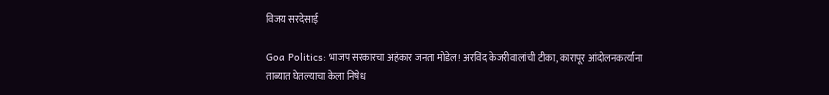विजय सरदेसाई

Goa Politics: भाजप सरकारचा अहंकार जनता मोडेल! अरविंद केजरीवालांची टीका, कारापूर आंदोलनकर्त्यांना ताब्यात घेतल्याचा केला निषेध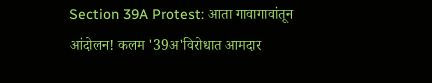Section 39A Protest: आता गावागावांतून आंदोलन! कलम '39अ'विरोधात आमदार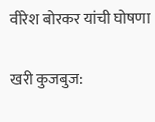वीरेश बोरकर यांची घोषणा

खरी कुजबुज: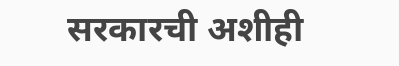सरकारची अशीही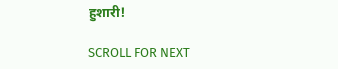हुशारी!

SCROLL FOR NEXT